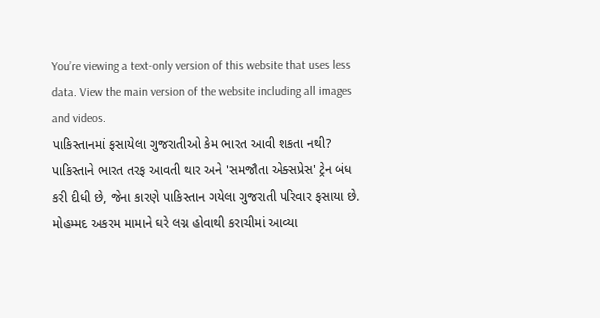You’re viewing a text-only version of this website that uses less data. View the main version of the website including all images and videos.
પાકિસ્તાનમાં ફસાયેલા ગુજરાતીઓ કેમ ભારત આવી શકતા નથી?
પાકિસ્તાને ભારત તરફ આવતી થાર અને 'સમજૌતા એક્સપ્રેસ' ટ્રેન બંધ કરી દીધી છે, જેના કારણે પાકિસ્તાન ગયેલા ગુજરાતી પરિવાર ફસાયા છે.
મોહમ્મદ અકરમ મામાને ઘરે લગ્ન હોવાથી કરાચીમાં આવ્યા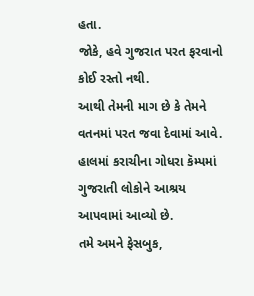હતા.
જોકે, હવે ગુજરાત પરત ફરવાનો કોઈ રસ્તો નથી.
આથી તેમની માગ છે કે તેમને વતનમાં પરત જવા દેવામાં આવે.
હાલમાં કરાચીના ગોધરા કૅમ્પમાં ગુજરાતી લોકોને આશ્રય આપવામાં આવ્યો છે.
તમે અમને ફેસબુક,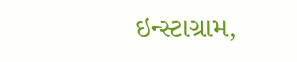ઇન્સ્ટાગ્રામ,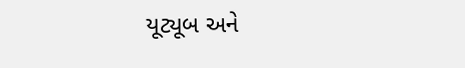યૂટ્યૂબ અને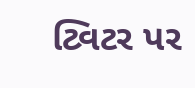ટ્વિટર પર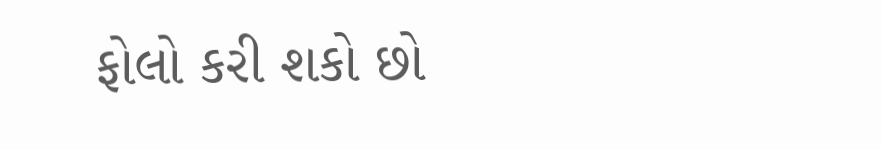ફોલો કરી શકો છો